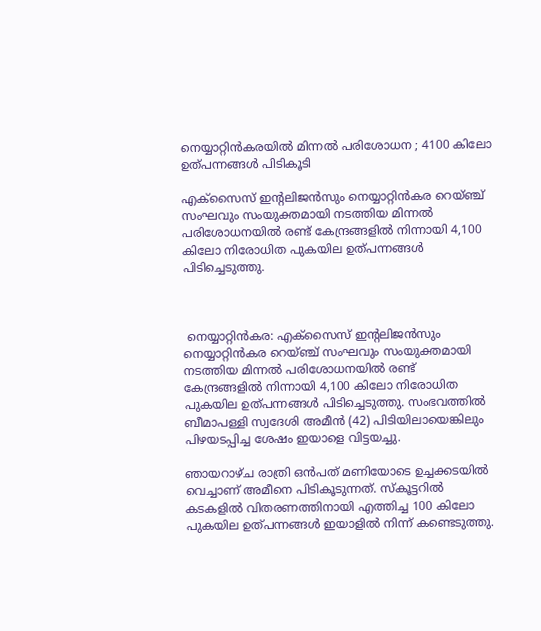നെയ്യാറ്റിൻകരയിൽ മിന്നൽ പരിശോധന ; 4100 കിലോ ഉത്പന്നങ്ങൾ പിടികൂടി

എക്സൈസ് ഇന്റലിജൻസും നെയ്യാറ്റിൻകര റെയ്ഞ്ച് സംഘവും സംയുക്തമായി നടത്തിയ മിന്നൽ പരിശോധനയിൽ രണ്ട് കേന്ദ്രങ്ങളിൽ നിന്നായി 4,100 കിലോ നിരോധിത പുകയില ഉത്പന്നങ്ങൾ പിടിച്ചെടുത്തു.



 നെയ്യാറ്റിൻകര: എക്സൈസ് ഇന്റലിജൻസും നെയ്യാറ്റിൻകര റെയ്ഞ്ച് സംഘവും സംയുക്തമായി നടത്തിയ മിന്നൽ പരിശോധനയിൽ രണ്ട് കേന്ദ്രങ്ങളിൽ നിന്നായി 4,100 കിലോ നിരോധിത പുകയില ഉത്പന്നങ്ങൾ പിടിച്ചെടുത്തു. സംഭവത്തിൽ ബീമാപള്ളി സ്വദേശി അമീൻ (42) പിടിയിലായെങ്കിലും പിഴയടപ്പിച്ച ശേഷം ഇയാളെ വിട്ടയച്ചു.

ഞായറാഴ്ച രാത്രി ഒൻപത് മണിയോടെ ഉച്ചക്കടയിൽ വെച്ചാണ് അമീനെ പിടികൂടുന്നത്. സ്കൂട്ടറിൽ കടകളിൽ വിതരണത്തിനായി എത്തിച്ച 100 കിലോ പുകയില ഉത്പന്നങ്ങൾ ഇയാളിൽ നിന്ന് കണ്ടെടുത്തു.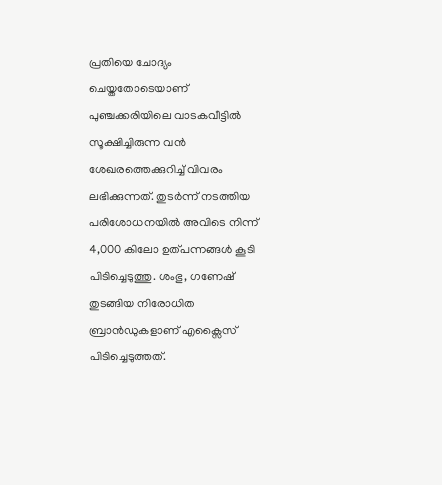പ്രതിയെ ചോദ്യം ചെയ്തതോടെയാണ് പുഞ്ചക്കരിയിലെ വാടകവീട്ടിൽ സൂക്ഷിച്ചിരുന്ന വൻ ശേഖരത്തെക്കുറിച്ച് വിവരം ലഭിക്കുന്നത്. തുടർന്ന് നടത്തിയ പരിശോധനയിൽ അവിടെ നിന്ന് 4,000 കിലോ ഉത്പന്നങ്ങൾ കൂടി പിടിച്ചെടുത്തു. ശംഭു, ഗണേഷ് തുടങ്ങിയ നിരോധിത ബ്രാൻഡുകളാണ് എക്സൈസ് പിടിച്ചെടുത്തത്.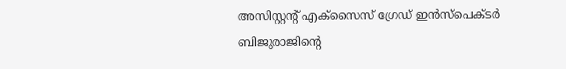അസിസ്റ്റന്റ് എക്സൈസ് ഗ്രേഡ് ഇൻസ്‌പെക്ടർ ബിജുരാജിന്റെ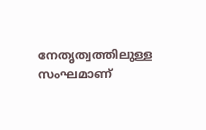നേതൃത്വത്തിലുള്ള സംഘമാണ്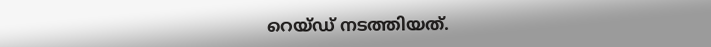റെയ്ഡ് നടത്തിയത്.